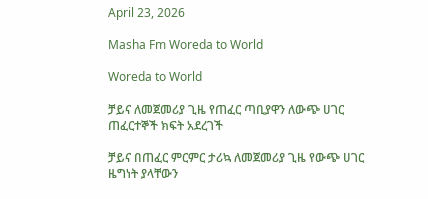April 23, 2026

Masha Fm Woreda to World

Woreda to World

ቻይና ለመጀመሪያ ጊዜ የጠፈር ጣቢያዋን ለውጭ ሀገር ጠፈርተኞች ክፍት አደረገች

ቻይና በጠፈር ምርምር ታሪኳ ለመጀመሪያ ጊዜ የውጭ ሀገር ዜግነት ያላቸውን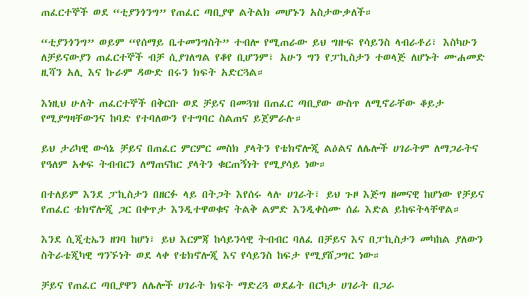ጠፈርተኞች ወደ “ቲያንጎንግ” የጠፈር ጣቢያዋ ልትልክ መሆኑን አስታውቃለች።

“ቲያንጎንግ” ወይም “የሰማይ ቤተመንግስት” ተብሎ የሚጠራው ይህ ግዙፍ የሳይንስ ላብራቶሪ፣ እስካሁን ለቻይናውያን ጠፈርተኞች ብቻ ሲያገለግል የቆየ ቢሆንም፣ አሁን ግን የፓኪስታን ተወላጅ ለሆኑት ሙሐመድ ዚሻን አሊ እና ኩራም ዳውድ በሩን ክፍት አድርጓል።

እነዚህ ሁለት ጠፈርተኞች በቅርቡ ወደ ቻይና በመጓዝ በጠፈር ጣቢያው ውስጥ ለሚኖራቸው ቆይታ የሚያግዛቸውንና ከባድ የተባለውን የተግባር ስልጠና ይጀምራሉ።

ይህ ታሪካዊ ውሳኔ ቻይና በጠፈር ምርምር መስክ ያላትን የቴክኖሎጂ ልዕልና ለሌሎች ሀገራትም ለማጋራትና የዓለም አቀፍ ትብብርን ለማጠናከር ያላትን ቁርጠኝነት የሚያሳይ ነው።

በተለይም እንደ ፓኪስታን በዘርፉ ላይ በትጋት እየሰሩ ላሉ ሀገራት፣ ይህ ጉዞ እጅግ ዘመናዊ ከሆነው የቻይና የጠፈር ቴክኖሎጂ ጋር በቀጥታ እንዲተዋወቁና ትልቅ ልምድ እንዲቀስሙ ሰፊ እድል ይከፍትላቸዋል።

እንደ ሲጂቲኤን ዘገባ ከሆነ፣ ይህ እርምጃ ከሳይንሳዊ ትብብር ባለፈ በቻይና እና በፓኪስታን መካከል ያለውን ስትራቴጂካዊ ግንኙነት ወደ ላቀ የቴክኖሎጂ እና የሳይንስ ከፍታ የሚያሸጋግር ነው።

ቻይና የጠፈር ጣቢያዋን ለሌሎች ሀገራት ክፍት ማድረጓ ወደፊት በርካታ ሀገራት በጋራ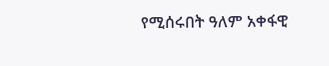የሚሰሩበት ዓለም አቀፋዊ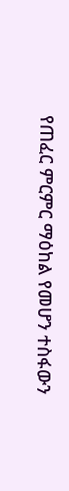የጠፈር ምርምር ማዕከል የመሆን ተስፋውን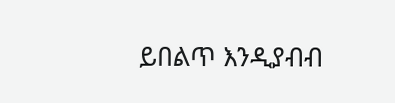ይበልጥ እንዲያብብ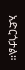አድርጎታል።